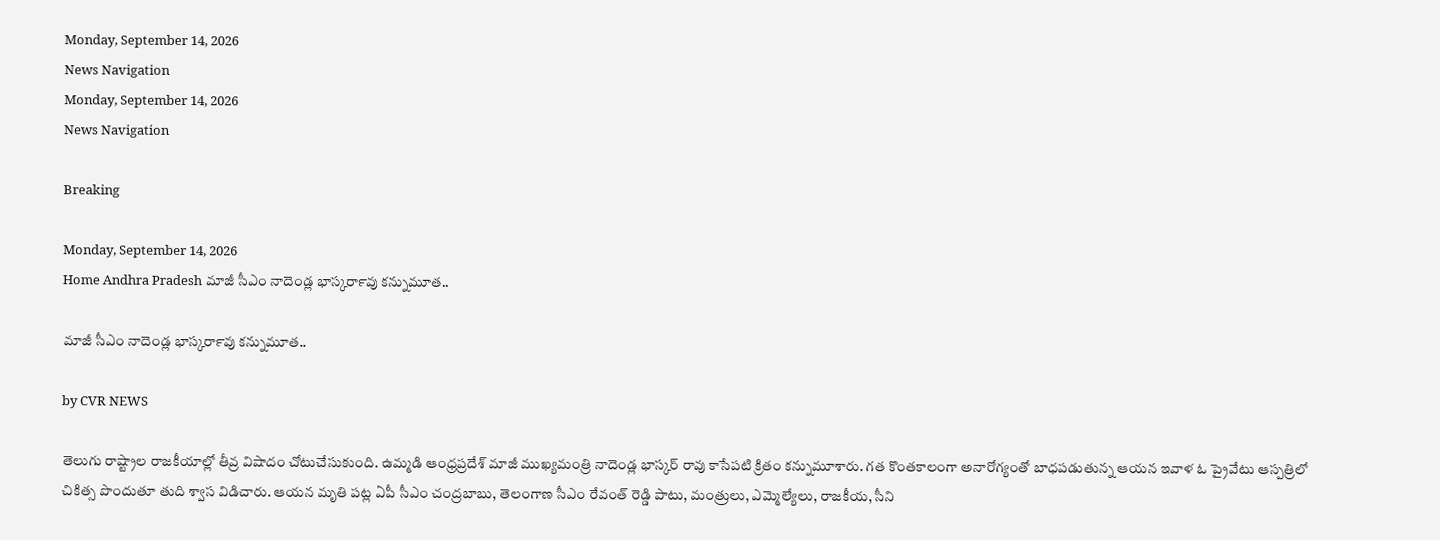Monday, September 14, 2026
News Navigation
Monday, September 14, 2026
News Navigation

Breaking

Monday, September 14, 2026
Home Andhra Pradesh మాజీ సీఎం నాదెండ్ల భాస్కర్‍రావు కన్నుమూత..

మాజీ సీఎం నాదెండ్ల భాస్కర్‍రావు కన్నుమూత..

by CVR NEWS

తెలుగు రాష్ట్రాల రాజకీయాల్లో తీవ్ర విషాదం చోటుచేసుకుంది. ఉమ్మడి ఆంధ్రప్రదేశ్ మాజీ ముఖ్యమంత్రి నాదెండ్ల భాస్కర్ రావు కాసేపటి క్రితం కన్నుమూశారు. గత కొంతకాలంగా అనారోగ్యంతో బాధపడుతున్న ఆయన ఇవాళ ఓ ప్రైవేటు ఆస్పత్రిలో చికిత్స పొందుతూ తుది శ్వాస విడిచారు. ఆయన మృతి పట్ల ఏపీ సీఎం చంద్రబాబు, తెలంగాణ సీఎం రేవంత్ రెడ్డి పాటు, మంత్రులు, ఎమ్మెల్యేలు, రాజకీయ, సీని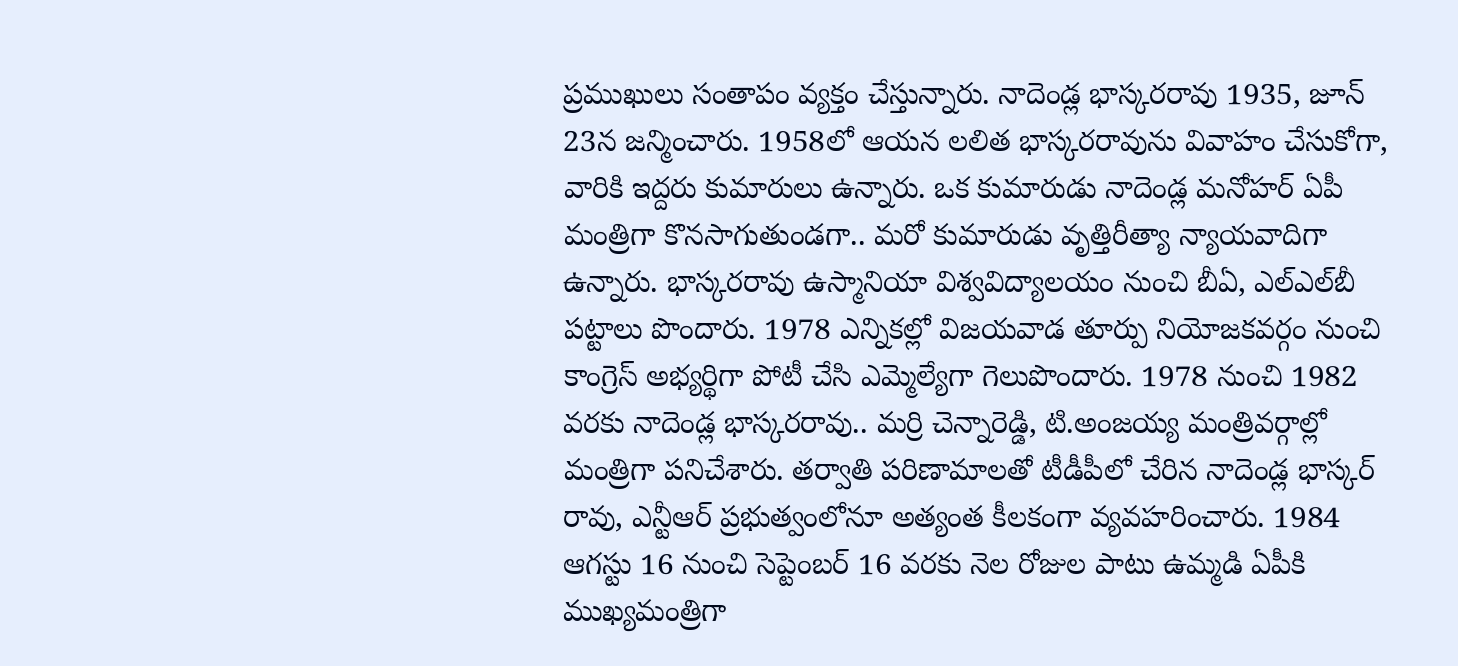ప్రముఖులు సంతాపం వ్యక్తం చేస్తున్నారు. నాదెండ్ల భాస్కరరావు 1935, జూన్ 23న జన్మించారు. 1958లో ఆయన లలిత భాస్కరరావును వివాహం చేసుకోగా, వారికి ఇద్దరు కుమారులు ఉన్నారు. ఒక కుమారుడు నాదెండ్ల మనోహర్ ఏపీ మంత్రిగా కొనసాగుతుండగా.. మరో కుమారుడు వృత్తిరీత్యా న్యాయవాదిగా ఉన్నారు. భాస్కరరావు ఉస్మానియా విశ్వవిద్యాలయం నుంచి బీఏ, ఎల్‌ఎల్‌బీ పట్టాలు పొందారు. 1978 ఎన్నికల్లో విజయవాడ తూర్పు నియోజకవర్గం నుంచి కాంగ్రెస్ అభ్యర్థిగా పోటీ చేసి ఎమ్మెల్యేగా గెలుపొందారు. 1978 నుంచి 1982 వరకు నాదెండ్ల భాస్కరరావు.. మర్రి చెన్నారెడ్డి, టి.అంజయ్య మంత్రివర్గాల్లో మంత్రిగా పనిచేశారు. తర్వాతి పరిణామాలతో టీడీపీలో చేరిన నాదెండ్ల భాస్కర్ రావు, ఎన్టీఆర్ ప్రభుత్వంలోనూ అత్యంత కీలకంగా వ్యవహరించారు. 1984 ఆగస్టు 16 నుంచి సెప్టెంబర్ 16 వరకు నెల రోజుల పాటు ఉమ్మడి ఏపీకి ముఖ్యమంత్రిగా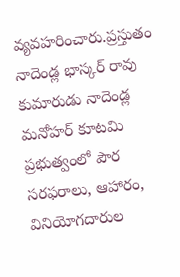వ్యవహరించారు.ప్రస్తుతం నాదెండ్ల భాస్కర్ రావు కుమారుడు నాదెండ్ల మనోహర్ కూటమి ప్రభుత్వంలో పౌర సరఫరాలు, ఆహారం, వినియోగదారుల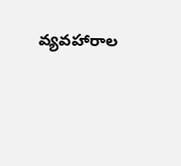వ్యవహారాల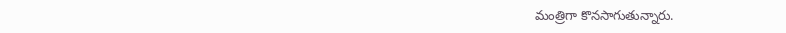మంత్రిగా కొనసాగుతున్నారు.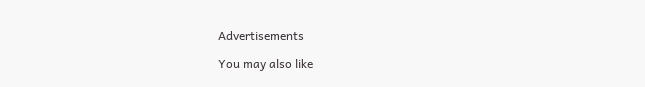Advertisements

You may also like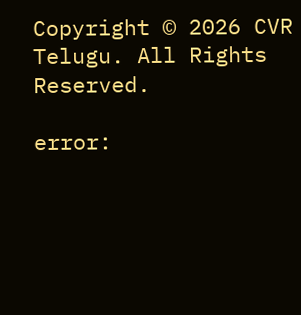Copyright © 2026 CVR Telugu. All Rights Reserved.

error: